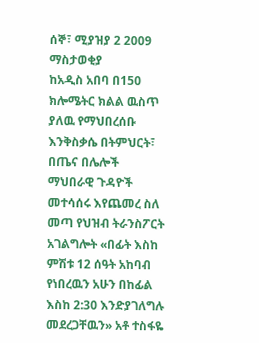ሰኞ፣ ሚያዝያ 2 2009
ማስታወቂያ
ከአዲስ አበባ በ150 ክሎሜትር ክልል ዉስጥ ያለዉ የማህበረሰቡ እንቅስቃሴ በትምህርት፣ በጤና በሌሎች ማህበራዊ ጉዳዮች መተሳሰሩ እየጨመረ ስለ መጣ የህዝብ ትራንስፖርት አገልግሎት «በፊት እስከ ምሽቱ 12 ሰዓት አከባብ የነበረዉን አሁን በከፊል እስከ 2:30 እንድያገለግሉ መደረጋቸዉን» አቶ ተስፋዬ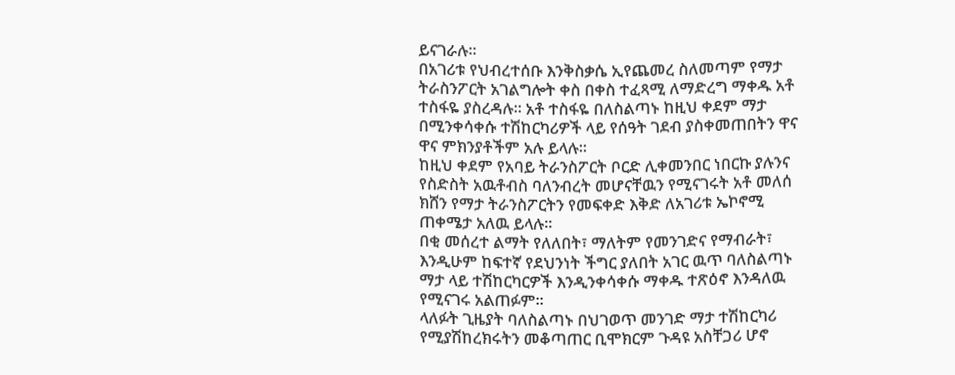ይናገራሉ።
በአገሪቱ የህብረተሰቡ እንቅስቃሴ ኢየጨመረ ስለመጣም የማታ ትራስንፖርት አገልግሎት ቀስ በቀስ ተፈጻሚ ለማድረግ ማቀዱ አቶ ተስፋዬ ያስረዳሉ። አቶ ተስፋዬ በለስልጣኑ ከዚህ ቀደም ማታ በሚንቀሳቀሱ ተሽከርካሪዎች ላይ የሰዓት ገደብ ያስቀመጠበትን ዋና ዋና ምክንያቶችም አሉ ይላሉ።
ከዚህ ቀደም የአባይ ትራንስፖርት ቦርድ ሊቀመንበር ነበርኩ ያሉንና የስድስት አዉቶብስ ባለንብረት መሆናቸዉን የሚናገሩት አቶ መለሰ ክሸን የማታ ትራንስፖርትን የመፍቀድ እቅድ ለአገሪቱ ኤኮኖሚ ጠቀሜታ አለዉ ይላሉ።
በቂ መሰረተ ልማት የለለበት፣ ማለትም የመንገድና የማብራት፣ እንዲሁም ከፍተኛ የደህንነት ችግር ያለበት አገር ዉጥ ባለስልጣኑ ማታ ላይ ተሽከርካርዎች እንዲንቀሳቀሱ ማቀዱ ተጽዕኖ እንዳለዉ የሚናገሩ አልጠፉም።
ላለፉት ጊዜያት ባለስልጣኑ በህገወጥ መንገድ ማታ ተሽከርካሪ የሚያሽከረክሩትን መቆጣጠር ቢሞክርም ጉዳዩ አስቸጋሪ ሆኖ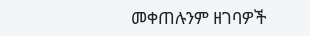መቀጠሉንም ዘገባዎች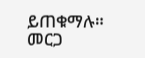ይጠቁማሉ።
መርጋ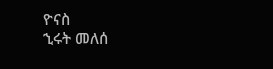ዮናስ
ኂሩት መለሰ